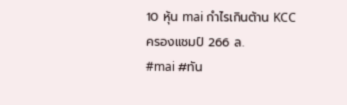10 หุ้น mai กำไรเกินต้าน KCC ครองแชมป์ 266 ล.
#mai #ทัน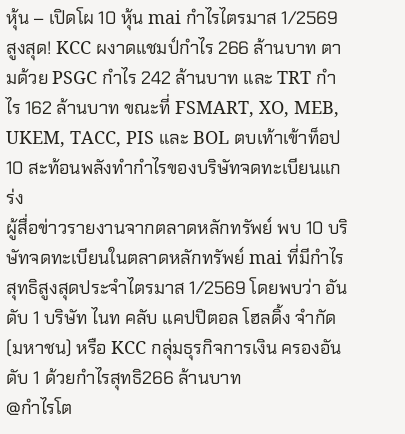หุ้น – เปิดโผ 10 หุ้น mai กำไรไตรมาส 1/2569 สูงสุด! KCC ผงาดแชมป์กำไร 266 ล้านบาท ตามด้วย PSGC กำไร 242 ล้านบาท และ TRT กำไร 162 ล้านบาท ขณะที่ FSMART, XO, MEB, UKEM, TACC, PIS และ BOL ตบเท้าเข้าท็อป 10 สะท้อนพลังทำกำไรของบริษัทจดทะเบียนแกร่ง
ผู้สื่อข่าวรายงานจากตลาดหลักทรัพย์ พบ 10 บริษัทจดทะเบียนในตลาดหลักทรัพย์ mai ที่มีกำไรสุทธิสูงสุดประจำไตรมาส 1/2569 โดยพบว่า อันดับ 1 บริษัท ไนท คลับ แคปปิตอล โฮลดิ้ง จำกัด (มหาชน) หรือ KCC กลุ่มธุรกิจการเงิน ครองอันดับ 1 ด้วยกำไรสุทธิ266 ล้านบาท
@กำไรโต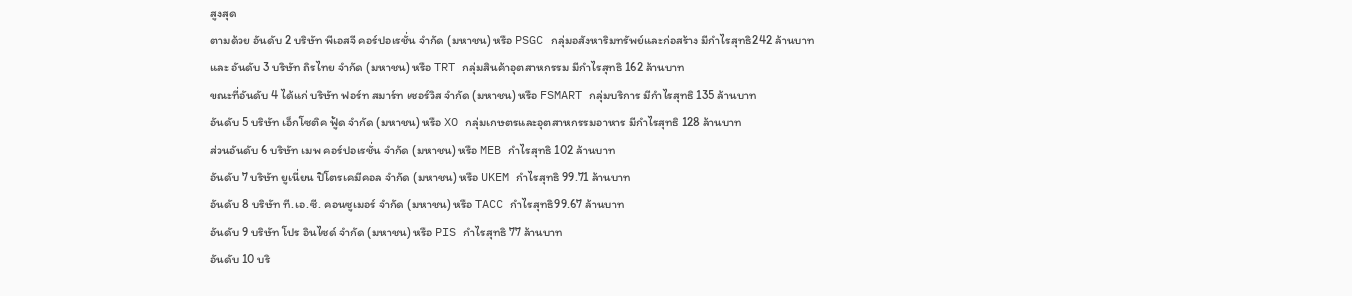สูงสุด
ตามด้วย อันดับ 2 บริษัท พีเอสจี คอร์ปอเรชั่น จำกัด (มหาชน) หรือ PSGC กลุ่มอสังหาริมทรัพย์และก่อสร้าง มีกำไรสุทธิ242 ล้านบาท
และ อันดับ 3 บริษัท ถิรไทย จำกัด (มหาชน) หรือ TRT กลุ่มสินค้าอุตสาหกรรม มีกำไรสุทธิ 162 ล้านบาท
ขณะที่อันดับ 4 ได้แก่ บริษัท ฟอร์ท สมาร์ท เซอร์วิส จำกัด (มหาชน) หรือ FSMART กลุ่มบริการ มีกำไรสุทธิ 135 ล้านบาท
อันดับ 5 บริษัท เอ็กโซติค ฟู้ด จำกัด (มหาชน) หรือ XO กลุ่มเกษตรและอุตสาหกรรมอาหาร มีกำไรสุทธิ 128 ล้านบาท
ส่วนอันดับ 6 บริษัท เมพ คอร์ปอเรชั่น จำกัด (มหาชน) หรือ MEB กำไรสุทธิ 102 ล้านบาท
อันดับ 7 บริษัท ยูเนี่ยน ปิโตรเคมีคอล จำกัด (มหาชน) หรือ UKEM กำไรสุทธิ 99.71 ล้านบาท
อันดับ 8 บริษัท ที.เอ.ซี. คอนซูเมอร์ จำกัด (มหาชน) หรือ TACC กำไรสุทธิ99.67 ล้านบาท
อันดับ 9 บริษัท โปร อินไซด์ จำกัด (มหาชน) หรือ PIS กำไรสุทธิ 77 ล้านบาท
อันดับ 10 บริ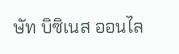ษัท บิซิเนส ออนไล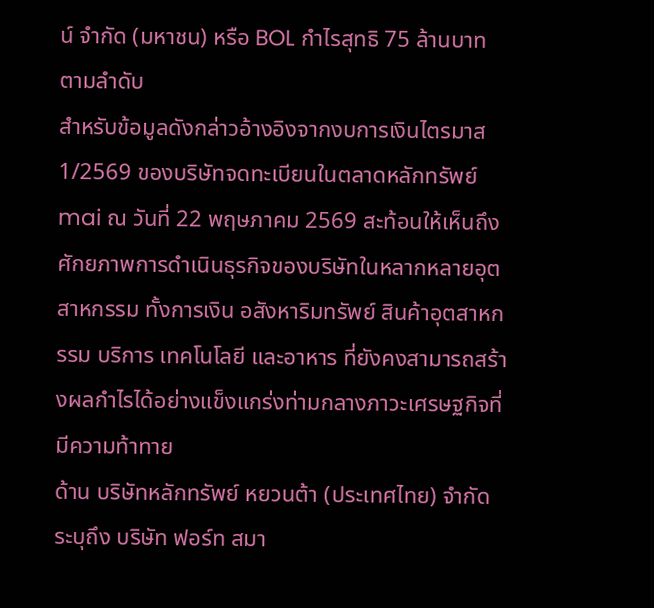น์ จำกัด (มหาชน) หรือ BOL กำไรสุทธิ 75 ล้านบาท ตามลำดับ
สำหรับข้อมูลดังกล่าวอ้างอิงจากงบการเงินไตรมาส 1/2569 ของบริษัทจดทะเบียนในตลาดหลักทรัพย์mai ณ วันที่ 22 พฤษภาคม 2569 สะท้อนให้เห็นถึงศักยภาพการดำเนินธุรกิจของบริษัทในหลากหลายอุตสาหกรรม ทั้งการเงิน อสังหาริมทรัพย์ สินค้าอุตสาหกรรม บริการ เทคโนโลยี และอาหาร ที่ยังคงสามารถสร้างผลกำไรได้อย่างแข็งแกร่งท่ามกลางภาวะเศรษฐกิจที่มีความท้าทาย
ด้าน บริษัทหลักทรัพย์ หยวนต้า (ประเทศไทย) จำกัด ระบุถึง บริษัท ฟอร์ท สมา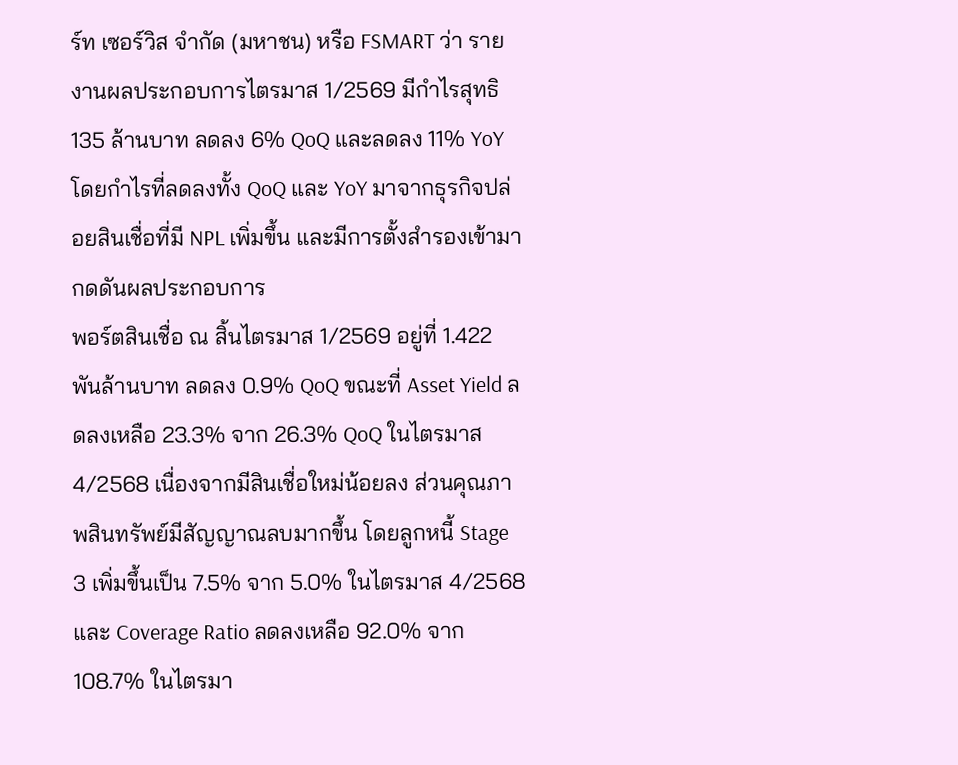ร์ท เซอร์วิส จำกัด (มหาชน) หรือ FSMART ว่า รายงานผลประกอบการไตรมาส 1/2569 มีกำไรสุทธิ 135 ล้านบาท ลดลง 6% QoQ และลดลง 11% YoY โดยกำไรที่ลดลงทั้ง QoQ และ YoY มาจากธุรกิจปล่อยสินเชื่อที่มี NPL เพิ่มขึ้น และมีการตั้งสำรองเข้ามากดดันผลประกอบการ
พอร์ตสินเชื่อ ณ สิ้นไตรมาส 1/2569 อยู่ที่ 1.422 พันล้านบาท ลดลง 0.9% QoQ ขณะที่ Asset Yield ลดลงเหลือ 23.3% จาก 26.3% QoQ ในไตรมาส 4/2568 เนื่องจากมีสินเชื่อใหม่น้อยลง ส่วนคุณภาพสินทรัพย์มีสัญญาณลบมากขึ้น โดยลูกหนี้ Stage 3 เพิ่มขึ้นเป็น 7.5% จาก 5.0% ในไตรมาส 4/2568 และ Coverage Ratio ลดลงเหลือ 92.0% จาก 108.7% ในไตรมา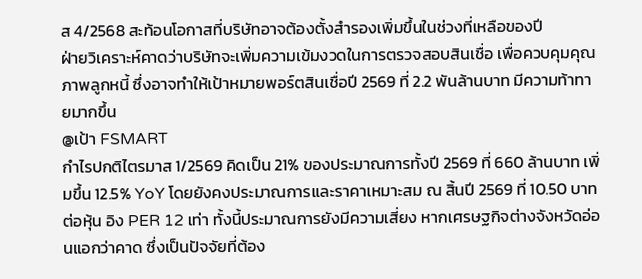ส 4/2568 สะท้อนโอกาสที่บริษัทอาจต้องตั้งสำรองเพิ่มขึ้นในช่วงที่เหลือของปี
ฝ่ายวิเคราะห์คาดว่าบริษัทจะเพิ่มความเข้มงวดในการตรวจสอบสินเชื่อ เพื่อควบคุมคุณภาพลูกหนี้ ซึ่งอาจทำให้เป้าหมายพอร์ตสินเชื่อปี 2569 ที่ 2.2 พันล้านบาท มีความท้าทายมากขึ้น
@เป้า FSMART
กำไรปกติไตรมาส 1/2569 คิดเป็น 21% ของประมาณการทั้งปี 2569 ที่ 660 ล้านบาท เพิ่มขึ้น 12.5% YoY โดยยังคงประมาณการและราคาเหมาะสม ณ สิ้นปี 2569 ที่ 10.50 บาทต่อหุ้น อิง PER 12 เท่า ทั้งนี้ประมาณการยังมีความเสี่ยง หากเศรษฐกิจต่างจังหวัดอ่อนแอกว่าคาด ซึ่งเป็นปัจจัยที่ต้อง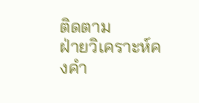ติดตาม
ฝ่ายวิเคราะห์คงคำ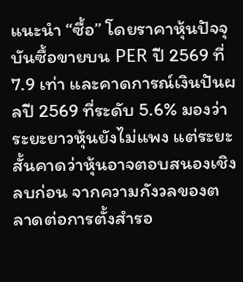แนะนำ “ซื้อ” โดยราคาหุ้นปัจจุบันซื้อขายบน PER ปี 2569 ที่ 7.9 เท่า และคาดการณ์เงินปันผลปี 2569 ที่ระดับ 5.6% มองว่าระยะยาวหุ้นยังไม่แพง แต่ระยะสั้นคาดว่าหุ้นอาจตอบสนองเชิงลบก่อน จากความกังวลของตลาดต่อการตั้งสำรอ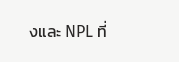งและ NPL ที่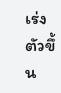เร่งตัวขึ้น